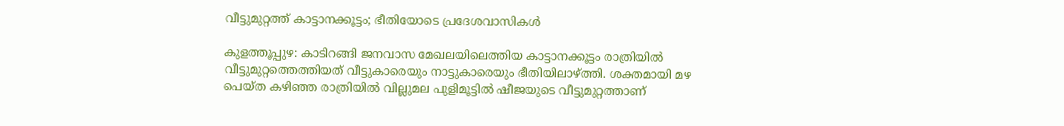വീട്ടുമുറ്റത്ത് കാട്ടാനക്കൂട്ടം; ഭീതിയോടെ പ്രദേശവാസികള്‍

കുളത്തൂപ്പുഴ: കാടിറങ്ങി ജനവാസ മേഖലയിലെത്തിയ കാട്ടാനക്കൂട്ടം രാത്രിയില്‍ വീട്ടുമുറ്റത്തെത്തിയത് വീട്ടുകാരെയും നാട്ടുകാരെയും ഭീതിയിലാഴ്ത്തി. ശക്തമായി മഴ പെയ്ത കഴിഞ്ഞ രാത്രിയില്‍ വില്ലുമല പുളിമൂട്ടില്‍ ഷീജയുടെ വീട്ടുമുറ്റത്താണ്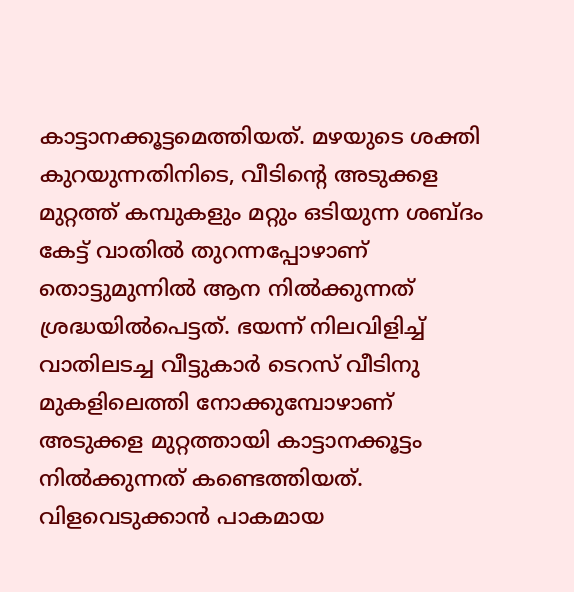കാട്ടാനക്കൂട്ടമെത്തിയത്. മഴയുടെ ശക്തി കുറയുന്നതിനിടെ, വീടിന്‍റെ അടുക്കള മുറ്റത്ത് കമ്പുകളും മറ്റും ഒടിയുന്ന ശബ്ദം കേട്ട് വാതില്‍ തുറന്നപ്പോഴാണ് തൊട്ടുമുന്നില്‍ ആന നില്‍ക്കുന്നത് ശ്രദ്ധയില്‍പെട്ടത്. ഭയന്ന് നിലവിളിച്ച് വാതിലടച്ച വീട്ടുകാര്‍ ടെറസ് വീടിനു മുകളിലെത്തി നോക്കുമ്പോഴാണ് അടുക്കള മുറ്റത്തായി കാട്ടാനക്കൂട്ടം നില്‍ക്കുന്നത് കണ്ടെത്തിയത്. വിളവെടുക്കാന്‍ പാകമായ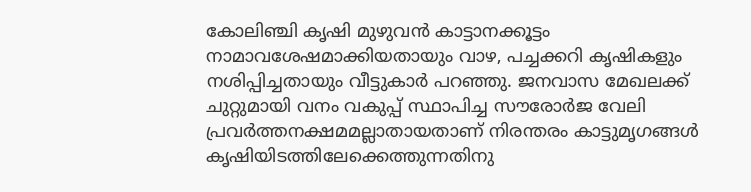കോലിഞ്ചി കൃഷി മുഴുവന്‍ കാട്ടാനക്കൂട്ടം നാമാവശേഷമാക്കിയതായും വാഴ, പച്ചക്കറി കൃഷികളും നശിപ്പിച്ചതായും വീട്ടുകാര്‍ പറഞ്ഞു. ജനവാസ മേഖലക്ക് ചുറ്റുമായി വനം വകുപ്പ് സ്ഥാപിച്ച സൗരോര്‍ജ വേലി പ്രവര്‍ത്തനക്ഷമമല്ലാതായതാണ് നിരന്തരം കാട്ടുമൃഗങ്ങള്‍ കൃഷിയിടത്തിലേക്കെത്തുന്നതിനു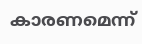കാരണമെന്ന്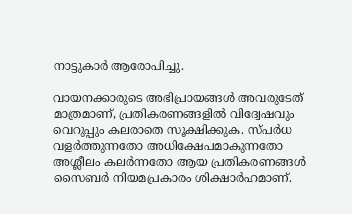നാട്ടുകാര്‍ ആരോപിച്ചു.

വായനക്കാരുടെ അഭിപ്രായങ്ങള്‍ അവരുടേത് മാത്രമാണ്, പ്രതികരണങ്ങളിൽ വിദ്വേഷവും വെറുപ്പും കലരാതെ സൂക്ഷിക്കുക. സ്പർധ വളർത്തുന്നതോ അധിക്ഷേപമാകുന്നതോ അശ്ലീലം കലർന്നതോ ആയ പ്രതികരണങ്ങൾ സൈബർ നിയമപ്രകാരം ശിക്ഷാർഹമാണ്.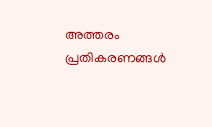അത്തരം പ്രതികരണങ്ങൾ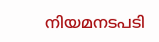നിയമനടപടി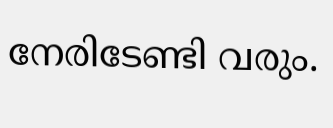നേരിടേണ്ടി വരും.